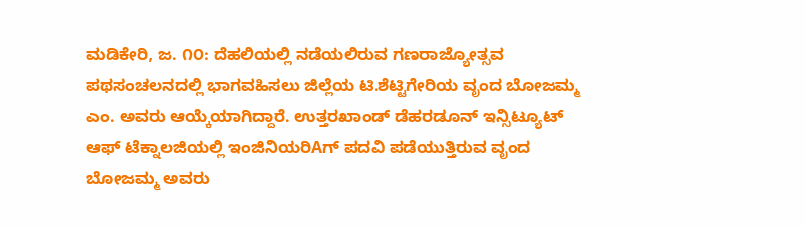ಮಡಿಕೇರಿ, ಜ. ೧೦: ದೆಹಲಿಯಲ್ಲಿ ನಡೆಯಲಿರುವ ಗಣರಾಜ್ಯೋತ್ಸವ ಪಥಸಂಚಲನದಲ್ಲಿ ಭಾಗವಹಿಸಲು ಜಿಲ್ಲೆಯ ಟಿ.ಶೆಟ್ಟಿಗೇರಿಯ ವೃಂದ ಬೋಜಮ್ಮ ಎಂ. ಅವರು ಆಯ್ಕೆಯಾಗಿದ್ದಾರೆ. ಉತ್ತರಖಾಂಡ್ ಡೆಹರಡೂನ್ ಇನ್ಸಿಟ್ಯೂಟ್ ಆಫ್ ಟೆಕ್ನಾಲಜಿಯಲ್ಲಿ ಇಂಜಿನಿಯರಿAಗ್ ಪದವಿ ಪಡೆಯುತ್ತಿರುವ ವೃಂದ ಬೋಜಮ್ಮ ಅವರು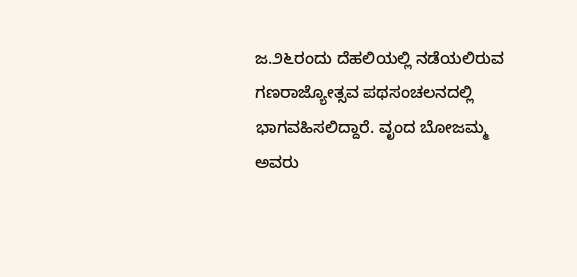ಜ.೨೬ರಂದು ದೆಹಲಿಯಲ್ಲಿ ನಡೆಯಲಿರುವ ಗಣರಾಜ್ಯೋತ್ಸವ ಪಥಸಂಚಲನದಲ್ಲಿ ಭಾಗವಹಿಸಲಿದ್ದಾರೆ. ವೃಂದ ಬೋಜಮ್ಮ ಅವರು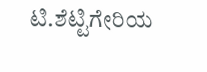ಟಿ.ಶೆಟ್ಟಿಗೇರಿಯ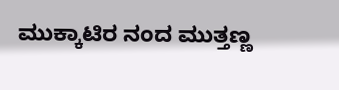ಮುಕ್ಕಾಟಿರ ನಂದ ಮುತ್ತಣ್ಣ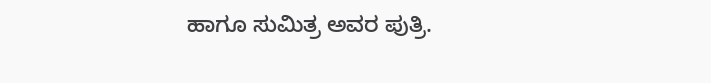ಹಾಗೂ ಸುಮಿತ್ರ ಅವರ ಪುತ್ರಿ.